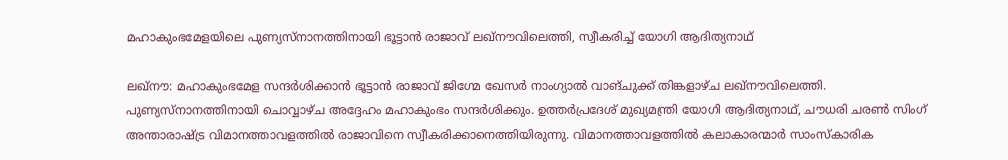മഹാകുംഭമേളയിലെ പുണ്യസ്‌നാനത്തിനായി ഭൂട്ടാന്‍ രാജാവ് ലഖ്നൗവിലെത്തി, സ്വീകരിച്ച് യോഗി ആദിത്യനാഥ്

ലഖ്നൗ: മഹാകുംഭമേള സന്ദര്‍ശിക്കാന്‍ ഭൂട്ടാന്‍ രാജാവ് ജിഗ്മേ ഖേസര്‍ നാംഗ്യാല്‍ വാങ്ചുക്ക് തിങ്കളാഴ്ച ലഖ്നൗവിലെത്തി. പുണ്യസ്‌നാനത്തിനായി ചൊവ്വാഴ്ച അദ്ദേഹം മഹാകുംഭം സന്ദര്‍ശിക്കും. ഉത്തര്‍പ്രദേശ് മുഖ്യമന്ത്രി യോഗി ആദിത്യനാഥ്, ചൗധരി ചരണ്‍ സിംഗ് അന്താരാഷ്ട്ര വിമാനത്താവളത്തില്‍ രാജാവിനെ സ്വീകരിക്കാനെത്തിയിരുന്നു. വിമാനത്താവളത്തില്‍ കലാകാരന്മാര്‍ സാംസ്‌കാരിക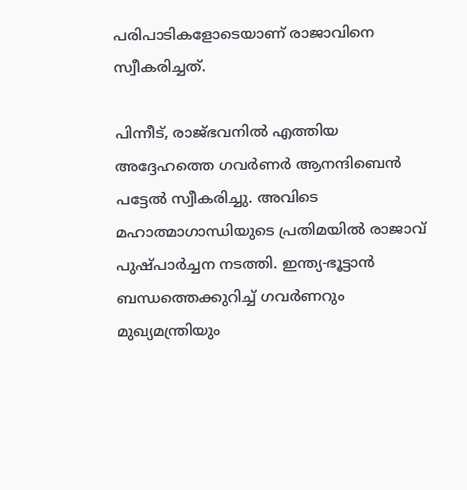പരിപാടികളോടെയാണ് രാജാവിനെ സ്വീകരിച്ചത്.

പിന്നീട്, രാജ്ഭവനില്‍ എത്തിയ അദ്ദേഹത്തെ ഗവര്‍ണര്‍ ആനന്ദിബെന്‍ പട്ടേല്‍ സ്വീകരിച്ചു. അവിടെ മഹാത്മാഗാന്ധിയുടെ പ്രതിമയില്‍ രാജാവ് പുഷ്പാര്‍ച്ചന നടത്തി. ഇന്ത്യ-ഭൂട്ടാന്‍ ബന്ധത്തെക്കുറിച്ച് ഗവര്‍ണറും മുഖ്യമന്ത്രിയും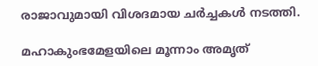രാജാവുമായി വിശദമായ ചര്‍ച്ചകള്‍ നടത്തി.

മഹാകുംഭമേളയിലെ മൂന്നാം അമൃത്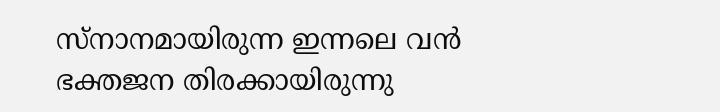സ്‌നാനമായിരുന്ന ഇന്നലെ വന്‍ ഭക്തജന തിരക്കായിരുന്നു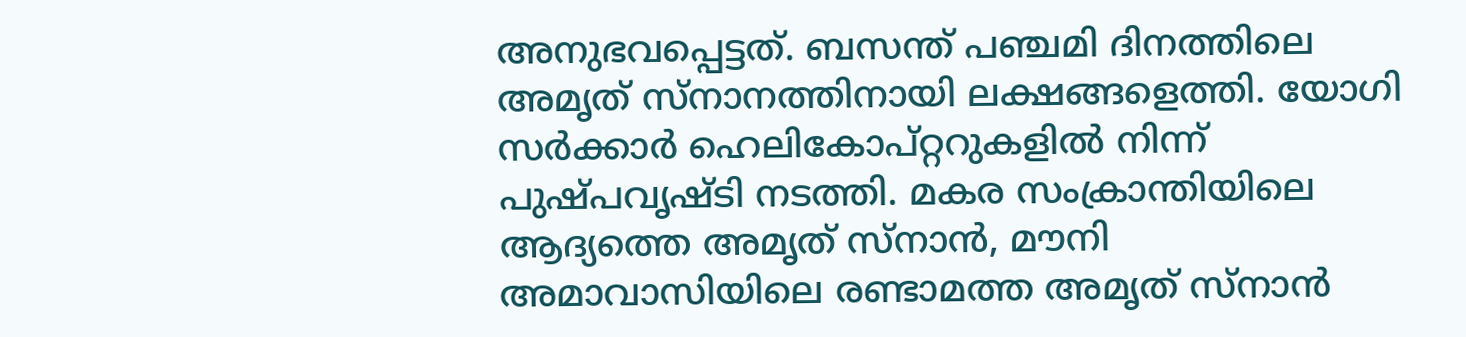അനുഭവപ്പെട്ടത്. ബസന്ത് പഞ്ചമി ദിനത്തിലെ അമൃത് സ്‌നാനത്തിനായി ലക്ഷങ്ങളെത്തി. യോഗി സര്‍ക്കാര്‍ ഹെലികോപ്റ്ററുകളില്‍ നിന്ന് പുഷ്പവൃഷ്ടി നടത്തി. മകര സംക്രാന്തിയിലെ ആദ്യത്തെ അമൃത് സ്നാന്‍, മൗനി അമാവാസിയിലെ രണ്ടാമത്ത അമൃത് സ്‌നാന്‍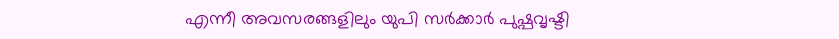എന്നീ അവസരങ്ങളിലും യുപി സര്‍ക്കാര്‍ പുഷ്പവൃഷ്ടി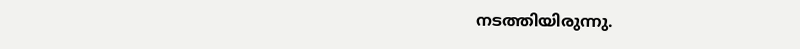നടത്തിയിരുന്നു.